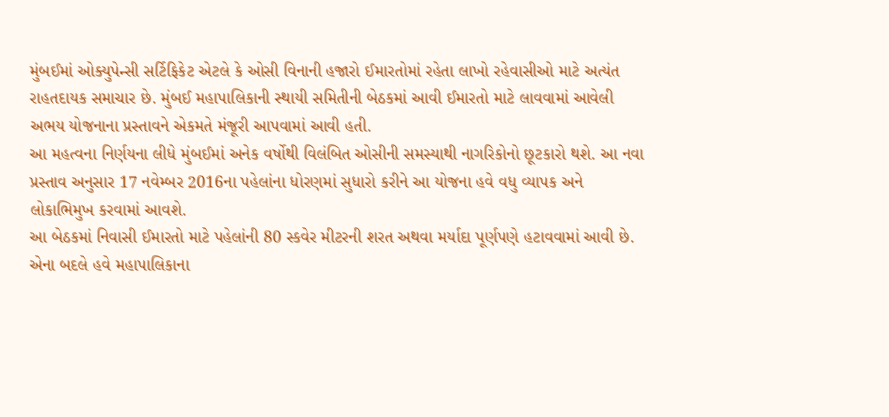મુંબઈમાં ઓક્યુપેન્સી સર્ટિફિકેટ એટલે કે ઓસી વિનાની હજારો ઈમારતોમાં રહેતા લાખો રહેવાસીઓ માટે અત્યંત રાહતદાયક સમાચાર છે. મુંબઈ મહાપાલિકાની સ્થાયી સમિતીની બેઠકમાં આવી ઈમારતો માટે લાવવામાં આવેલી અભય યોજનાના પ્રસ્તાવને એકમતે મંજૂરી આપવામાં આવી હતી.
આ મહત્વના નિર્ણયના લીધે મુંબઈમાં અનેક વર્ષોથી વિલંબિત ઓસીની સમસ્યાથી નાગરિકોનો છૂટકારો થશે. આ નવા પ્રસ્તાવ અનુસાર 17 નવેમ્બર 2016ના પહેલાંના ધોરણમાં સુધારો કરીને આ યોજના હવે વધુ વ્યાપક અને લોકાભિમુખ કરવામાં આવશે.
આ બેઠકમાં નિવાસી ઈમારતો માટે પહેલાંની 80 સ્કવેર મીટરની શરત અથવા મર્યાદા પૂર્ણપણે હટાવવામાં આવી છે. એના બદલે હવે મહાપાલિકાના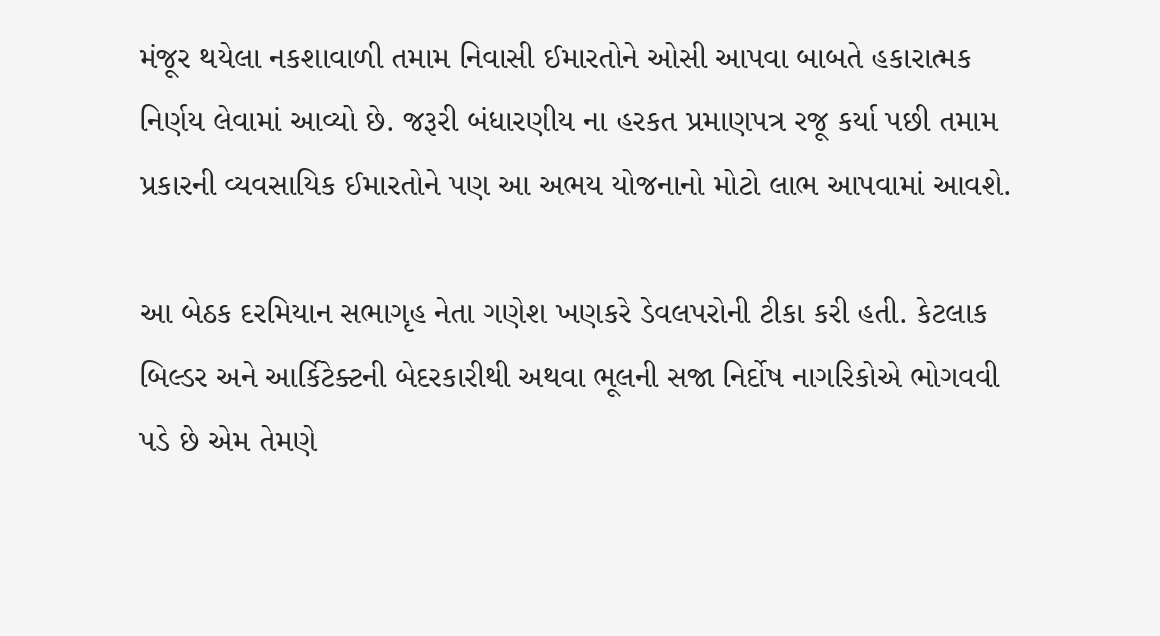મંજૂર થયેલા નકશાવાળી તમામ નિવાસી ઈમારતોને ઓસી આપવા બાબતે હકારાત્મક નિર્ણય લેવામાં આવ્યો છે. જરૂરી બંધારણીય ના હરકત પ્રમાણપત્ર રજૂ કર્યા પછી તમામ પ્રકારની વ્યવસાયિક ઈમારતોને પણ આ અભય યોજનાનો મોટો લાભ આપવામાં આવશે.

આ બેઠક દરમિયાન સભાગૃહ નેતા ગણેશ ખણકરે ડેવલપરોની ટીકા કરી હતી. કેટલાક બિલ્ડર અને આર્કિટેક્ટની બેદરકારીથી અથવા ભૂલની સજા નિર્દોષ નાગરિકોએ ભોગવવી પડે છે એમ તેમણે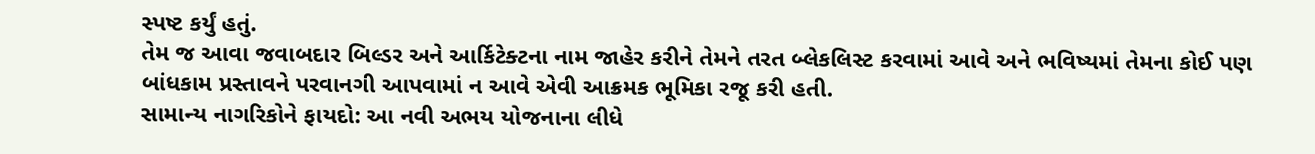સ્પષ્ટ કર્યું હતું.
તેમ જ આવા જવાબદાર બિલ્ડર અને આર્કિટેક્ટના નામ જાહેર કરીને તેમને તરત બ્લેકલિસ્ટ કરવામાં આવે અને ભવિષ્યમાં તેમના કોઈ પણ બાંધકામ પ્રસ્તાવને પરવાનગી આપવામાં ન આવે એવી આક્રમક ભૂમિકા રજૂ કરી હતી.
સામાન્ય નાગરિકોને ફાયદો: આ નવી અભય યોજનાના લીધે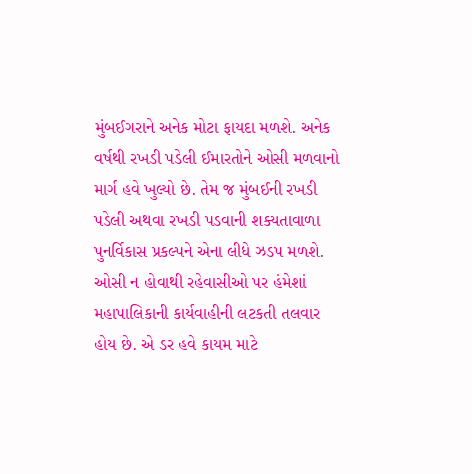મુંબઈગરાને અનેક મોટા ફાયદા મળશે. અનેક વર્ષથી રખડી પડેલી ઈમારતોને ઓસી મળવાનો માર્ગ હવે ખુલ્યો છે. તેમ જ મુંબઈની રખડી પડેલી અથવા રખડી પડવાની શક્યતાવાળા પુનર્વિકાસ પ્રકલ્પને એના લીધે ઝડપ મળશે.
ઓસી ન હોવાથી રહેવાસીઓ પર હંમેશાં મહાપાલિકાની કાર્યવાહીની લટકતી તલવાર હોય છે. એ ડર હવે કાયમ માટે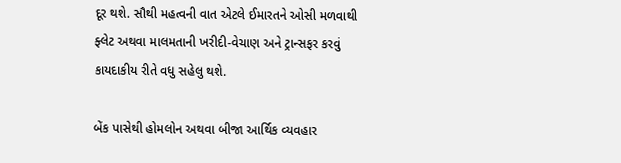દૂર થશે. સૌથી મહત્વની વાત એટલે ઈમારતને ઓસી મળવાથી ફ્લેટ અથવા માલમતાની ખરીદી-વેચાણ અને ટ્રાન્સફર કરવું કાયદાકીય રીતે વધુ સહેલુ થશે.

બેંક પાસેથી હોમલોન અથવા બીજા આર્થિક વ્યવહાર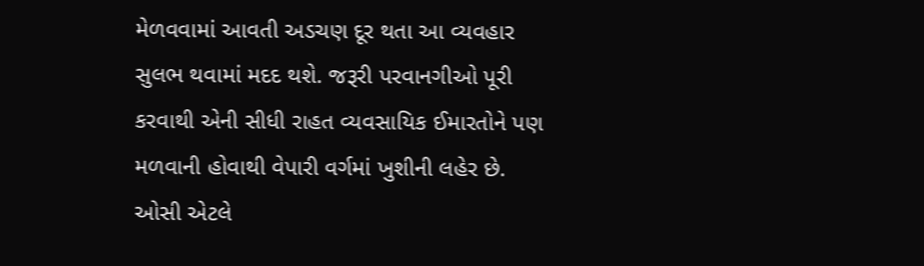મેળવવામાં આવતી અડચણ દૂર થતા આ વ્યવહાર સુલભ થવામાં મદદ થશે. જરૂરી પરવાનગીઓ પૂરી કરવાથી એની સીધી રાહત વ્યવસાયિક ઈમારતોને પણ મળવાની હોવાથી વેપારી વર્ગમાં ખુશીની લહેર છે.
ઓસી એટલે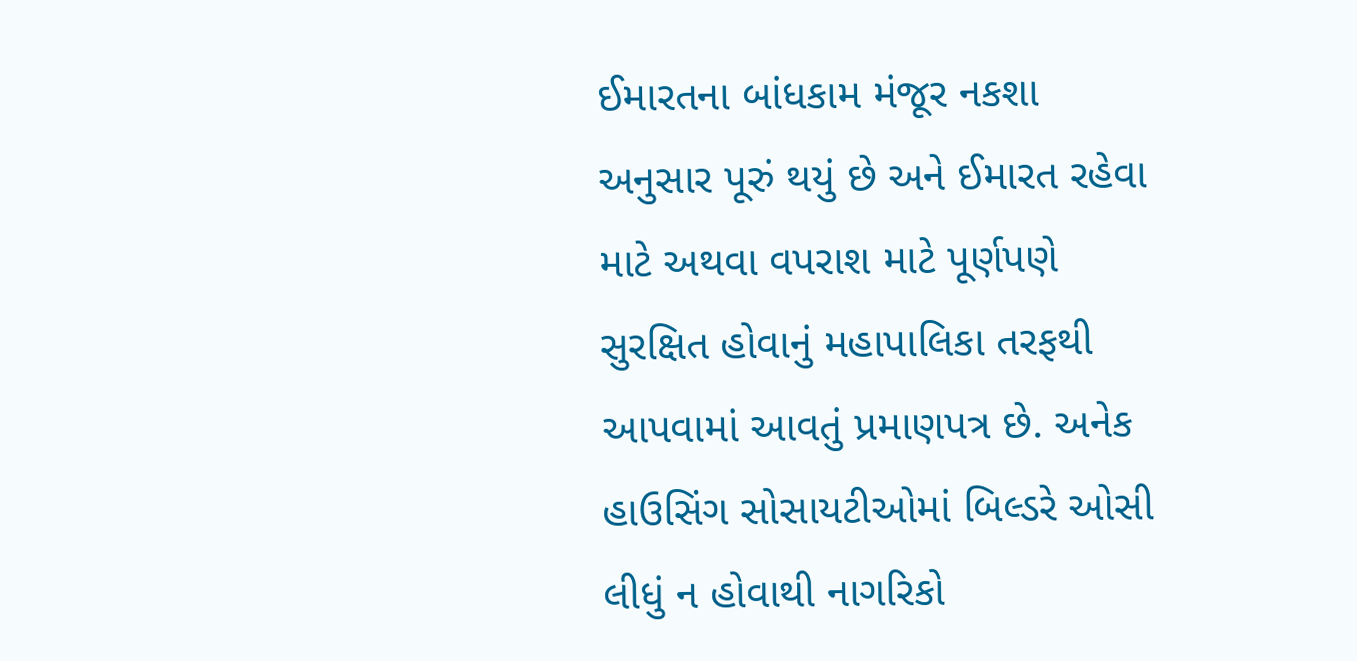ઈમારતના બાંધકામ મંજૂર નકશા અનુસાર પૂરું થયું છે અને ઈમારત રહેવા માટે અથવા વપરાશ માટે પૂર્ણપણે સુરક્ષિત હોવાનું મહાપાલિકા તરફથી આપવામાં આવતું પ્રમાણપત્ર છે. અનેક હાઉસિંગ સોસાયટીઓમાં બિલ્ડરે ઓસી લીધું ન હોવાથી નાગરિકો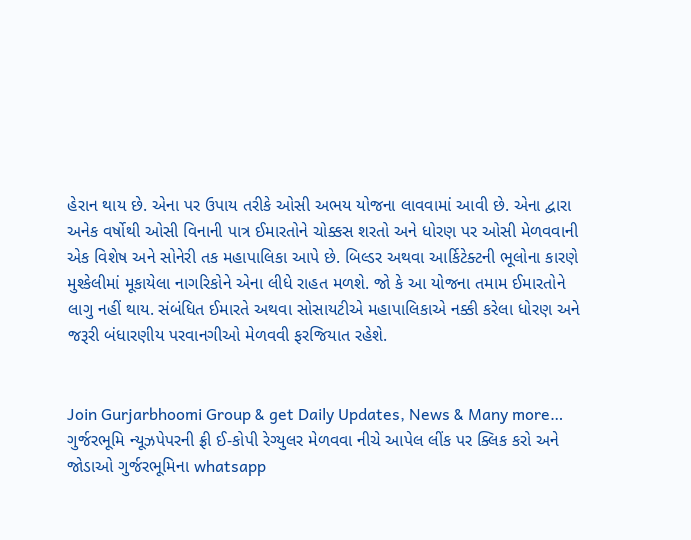હેરાન થાય છે. એના પર ઉપાય તરીકે ઓસી અભય યોજના લાવવામાં આવી છે. એના દ્વારા અનેક વર્ષોથી ઓસી વિનાની પાત્ર ઈમારતોને ચોક્કસ શરતો અને ધોરણ પર ઓસી મેળવવાની એક વિશેષ અને સોનેરી તક મહાપાલિકા આપે છે. બિલ્ડર અથવા આર્કિટેક્ટની ભૂલોના કારણે મુશ્કેલીમાં મૂકાયેલા નાગરિકોને એના લીધે રાહત મળશે. જો કે આ યોજના તમામ ઈમારતોને લાગુ નહીં થાય. સંબંધિત ઈમારતે અથવા સોસાયટીએ મહાપાલિકાએ નક્કી કરેલા ધોરણ અને જરૂરી બંધારણીય પરવાનગીઓ મેળવવી ફરજિયાત રહેશે.


Join Gurjarbhoomi Group & get Daily Updates, News & Many more…
ગુર્જરભૂમિ ન્યૂઝપેપરની ફ્રી ઈ-કોપી રેગ્યુલર મેળવવા નીચે આપેલ લીંક પર ક્લિક કરો અને જોડાઓ ગુર્જરભૂમિના whatsapp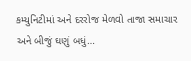કમ્યુનિટીમાં અને દરરોજ મેળવો તાજા સમાચાર અને બીજું ઘણું બધું…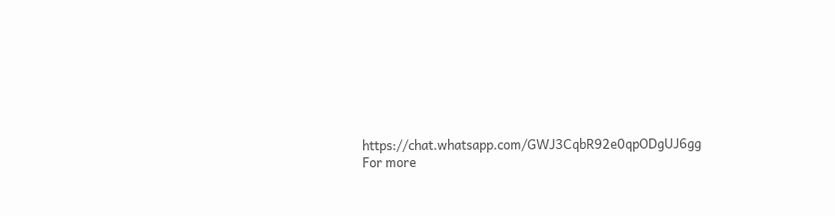https://chat.whatsapp.com/GWJ3CqbR92e0qpODgUJ6gg
For more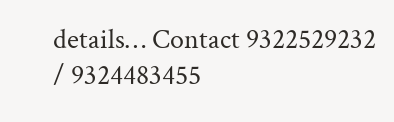details… Contact 9322529232 / 9324483455